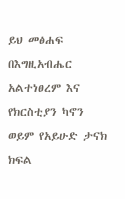ይህ መፅሐፍ በእግዚአብሔር አልተነፀረም እና የክርስቲያን ካኖን ወይም የአይሁድ ታናክ ክፍል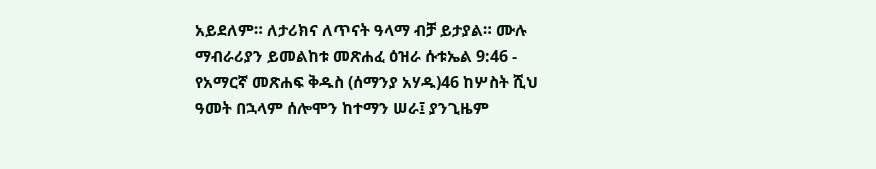አይደለም። ለታሪክና ለጥናት ዓላማ ብቻ ይታያል። ሙሉ ማብራሪያን ይመልከቱ መጽሐፈ ዕዝራ ሱቱኤል 9:46 - የአማርኛ መጽሐፍ ቅዱስ (ሰማንያ አሃዱ)46 ከሦስት ሺህ ዓመት በኋላም ሰሎሞን ከተማን ሠራ፤ ያንጊዜም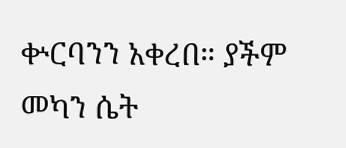ቍርባንን አቀረበ። ያችም መካን ሴት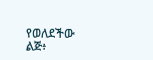የወለደችው ልጅ፥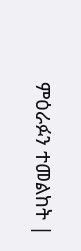ምዕራፉን ተመልከት |